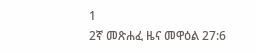1
2ኛ መጽሐፈ ዜና መዋዕል 27:6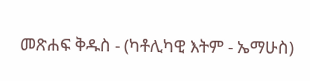መጽሐፍ ቅዱስ - (ካቶሊካዊ እትም - ኤማሁስ)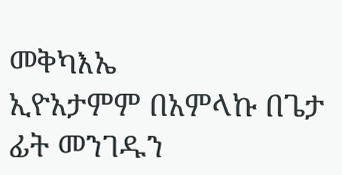መቅካእኤ
ኢዮአታምም በአምላኩ በጌታ ፊት መንገዱን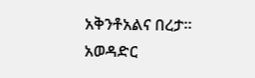አቅንቶአልና በረታ።
አወዳድር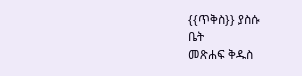{{ጥቅስ}} ያስሱ
ቤት
መጽሐፍ ቅዱስ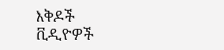እቅዶች
ቪዲዮዎች